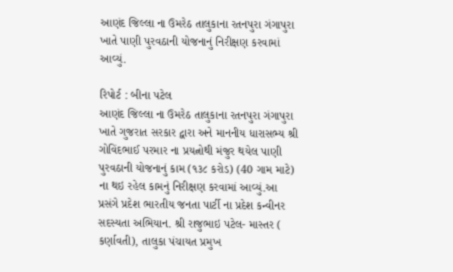આણંદ જિલ્લા ના ઉમરેઠ તાલુકાના રતનપુરા ગંગાપુરા ખાતે પાણી પુરવઠાની યોજનાનું નિરીક્ષણ કરવામાં આવ્યું.

રિપોર્ટ : બીના પટેલ
આણંદ જિલ્લા ના ઉમરેઠ તાલુકાના રતનપુરા ગંગાપુરા ખાતે ગુજરાત સરકાર દ્વારા અને માનનીય ધારાસભ્ય શ્રી ગોવિંદભાઈ પરમાર ના પ્રયત્નોથી મંજુર થયેલ પાણી પુરવઠાની યોજનાનું કામ (૧૩૮ કરોડ) (40 ગામ માટે) ના થઇ રહેલ કામનું નિરીક્ષણ કરવામાં આવ્યું.આ પ્રસંગે પ્રદેશ ભારતીય જનતા પાર્ટી ના પ્રદેશ કન્વીનર સદસ્યતા અભિયાન. શ્રી રાજુભાઇ પટેલ- માસ્તર ( કર્ણાવતી), તાલુકા પંચાયત પ્રમુખ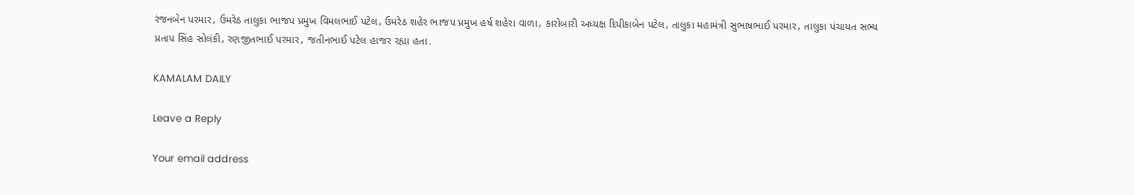રંજનબેન પરમાર, ઉમરેઠ તાલુકા ભાજપ પ્રમુખ વિમલભાઈ પટેલ, ઉમરેઠ શહેર ભાજપ પ્રમુખ હર્ષ શહેરા વાળા, કારોબારી અધ્યક્ષ દિપીકાબેન પટેલ, તાલુકા મહામંત્રી સુભાષભાઈ પરમાર, તાલુકા પંચાયત સભ્ય પ્રતાપ સિંહ સોલંકી, રણજીતભાઈ પરમાર, જતીનભાઈ પટેલ હાજર રહ્યા હતા.

KAMALAM DAILY

Leave a Reply

Your email address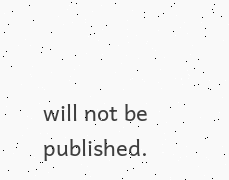will not be published.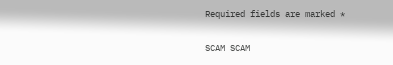Required fields are marked *

SCAM SCAM